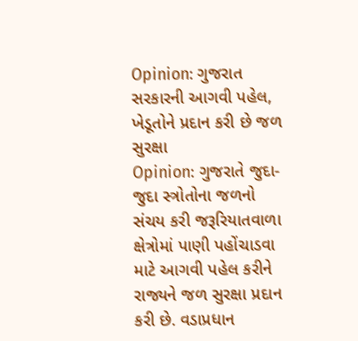Opinion: ગુજરાત સરકારની આગવી પહેલ, ખેડૂતોને પ્રદાન કરી છે જળ સુરક્ષા
Opinion: ગુજરાતે જુદા-જુદા સ્ત્રોતોના જળનો સંચય કરી જરૂરિયાતવાળા ક્ષેત્રોમાં પાણી પહોંચાડવા માટે આગવી પહેલ કરીને રાજ્યને જળ સુરક્ષા પ્રદાન કરી છે. વડાપ્રધાન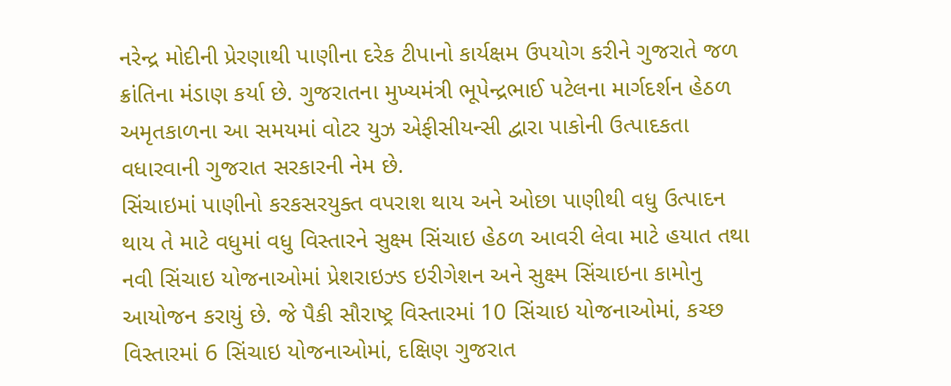નરેન્દ્ર મોદીની પ્રેરણાથી પાણીના દરેક ટીપાનો કાર્યક્ષમ ઉપયોગ કરીને ગુજરાતે જળ ક્રાંતિના મંડાણ કર્યા છે. ગુજરાતના મુખ્યમંત્રી ભૂપેન્દ્રભાઈ પટેલના માર્ગદર્શન હેઠળ અમૃતકાળના આ સમયમાં વોટર યુઝ એફીસીયન્સી દ્વારા પાકોની ઉત્પાદકતા વધારવાની ગુજરાત સરકારની નેમ છે.
સિંચાઇમાં પાણીનો કરકસરયુક્ત વપરાશ થાય અને ઓછા પાણીથી વધુ ઉત્પાદન થાય તે માટે વધુમાં વધુ વિસ્તારને સુક્ષ્મ સિંચાઇ હેઠળ આવરી લેવા માટે હયાત તથા નવી સિંચાઇ યોજનાઓમાં પ્રેશરાઇઝ્ડ ઇરીગેશન અને સુક્ષ્મ સિંચાઇના કામોનુ આયોજન કરાયું છે. જે પૈકી સૌરાષ્ટ્ર વિસ્તારમાં 10 સિંચાઇ યોજનાઓમાં, કચ્છ વિસ્તારમાં 6 સિંચાઇ યોજનાઓમાં, દક્ષિણ ગુજરાત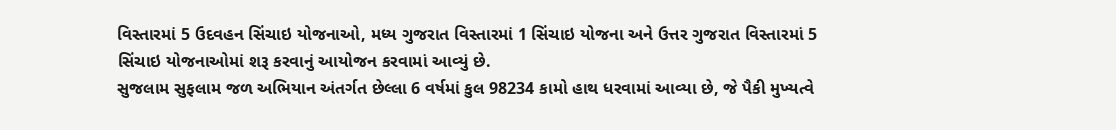વિસ્તારમાં 5 ઉદવહન સિંચાઇ યોજનાઓ, મધ્ય ગુજરાત વિસ્તારમાં 1 સિંચાઇ યોજના અને ઉત્તર ગુજરાત વિસ્તારમાં 5 સિંચાઇ યોજનાઓમાં શરૂ કરવાનું આયોજન કરવામાં આવ્યું છે.
સુજલામ સુફલામ જળ અભિયાન અંતર્ગત છેલ્લા 6 વર્ષમાં કુલ 98234 કામો હાથ ધરવામાં આવ્યા છે, જે પૈકી મુખ્યત્વે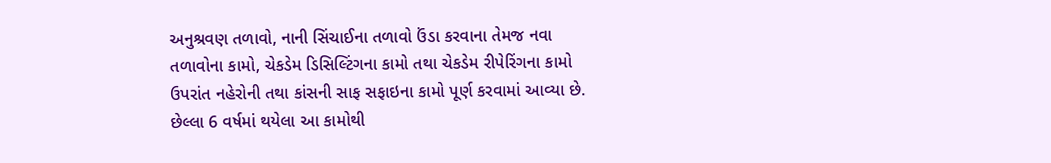અનુશ્રવણ તળાવો, નાની સિંચાઈના તળાવો ઉંડા કરવાના તેમજ નવા તળાવોના કામો, ચેકડેમ ડિસિલ્ટિંગના કામો તથા ચેકડેમ રીપેરિંગના કામો ઉપરાંત નહેરોની તથા કાંસની સાફ સફાઇના કામો પૂર્ણ કરવામાં આવ્યા છે. છેલ્લા 6 વર્ષમાં થયેલા આ કામોથી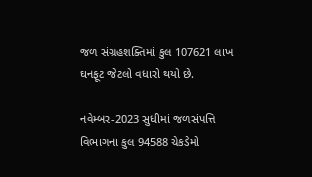જળ સંગ્રહશક્તિમાં કુલ 107621 લાખ ઘનફૂટ જેટલો વધારો થયો છે.

નવેમ્બર-2023 સુધીમાં જળસંપત્તિ વિભાગના કુલ 94588 ચેકડેમો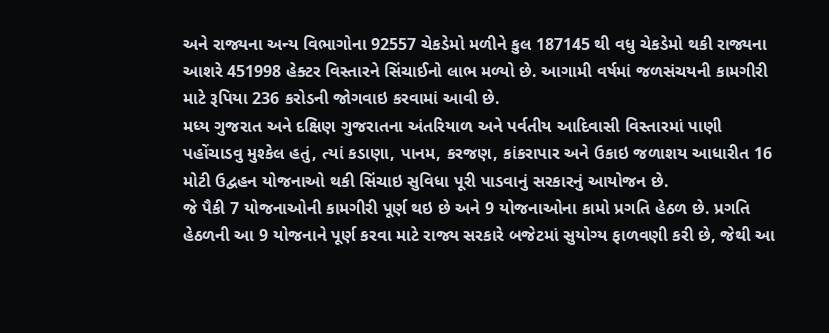અને રાજ્યના અન્ય વિભાગોના 92557 ચેકડેમો મળીને કુલ 187145 થી વધુ ચેકડેમો થકી રાજ્યના આશરે 451998 હેક્ટર વિસ્તારને સિંચાઈનો લાભ મળ્યો છે. આગામી વર્ષમાં જળસંચયની કામગીરી માટે રૂપિયા 236 કરોડની જોગવાઇ કરવામાં આવી છે.
મધ્ય ગુજરાત અને દક્ષિણ ગુજરાતના અંતરિયાળ અને પર્વતીય આદિવાસી વિસ્તારમાં પાણી પહોંચાડવુ મુશ્કેલ હતું, ત્યાં કડાણા, પાનમ, કરજણ, કાંકરાપાર અને ઉકાઇ જળાશય આધારીત 16 મોટી ઉદ્વહન યોજનાઓ થકી સિંચાઇ સુવિધા પૂરી પાડવાનું સરકારનું આયોજન છે.
જે પૈકી 7 યોજનાઓની કામગીરી પૂર્ણ થઇ છે અને 9 યોજનાઓના કામો પ્રગતિ હેઠળ છે. પ્રગતિ હેઠળની આ 9 યોજનાને પૂર્ણ કરવા માટે રાજ્ય સરકારે બજેટમાં સુયોગ્ય ફાળવણી કરી છે, જેથી આ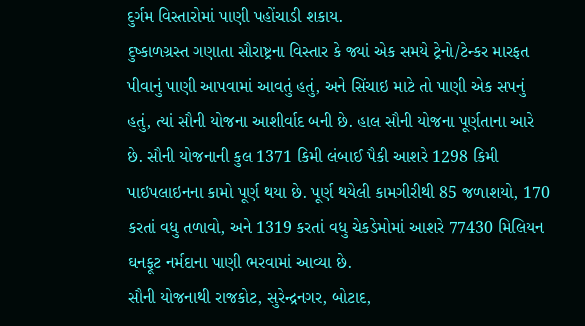દુર્ગમ વિસ્તારોમાં પાણી પહોંચાડી શકાય.
દુષ્કાળગ્રસ્ત ગણાતા સૌરાષ્ટ્રના વિસ્તાર કે જ્યાં એક સમયે ટ્રેનો/ટેન્કર મારફત પીવાનું પાણી આપવામાં આવતું હતું, અને સિંચાઇ માટે તો પાણી એક સપનું હતું, ત્યાં સૌની યોજના આશીર્વાદ બની છે. હાલ સૌની યોજના પૂર્ણતાના આરે છે. સૌની યોજનાની કુલ 1371 કિમી લંબાઈ પૈકી આશરે 1298 કિમી પાઇપલાઇનના કામો પૂર્ણ થયા છે. પૂર્ણ થયેલી કામગીરીથી 85 જળાશયો, 170 કરતાં વધુ તળાવો, અને 1319 કરતાં વધુ ચેકડેમોમાં આશરે 77430 મિલિયન ઘનફૂટ નર્મદાના પાણી ભરવામાં આવ્યા છે.
સૌની યોજનાથી રાજકોટ, સુરેન્દ્રનગર, બોટાદ,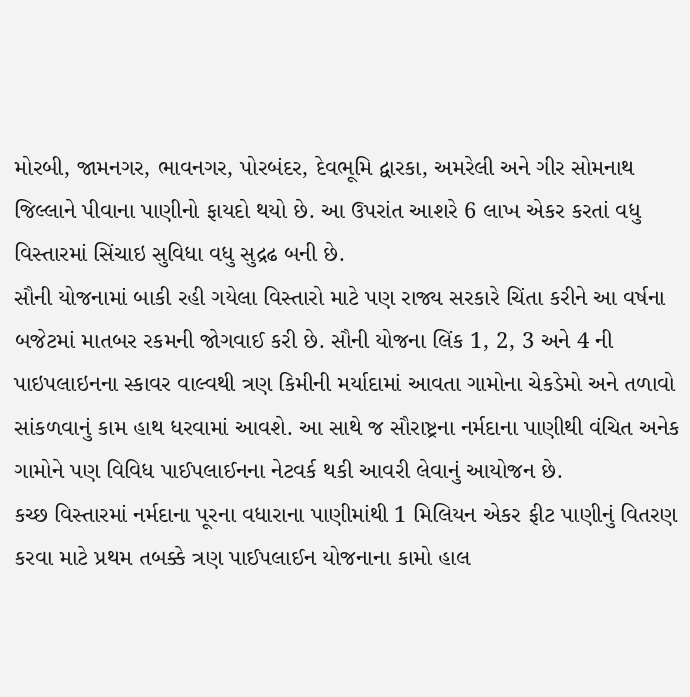મોરબી, જામનગર, ભાવનગર, પોરબંદર, દેવભૂમિ દ્વારકા, અમરેલી અને ગીર સોમનાથ જિલ્લાને પીવાના પાણીનો ફાયદો થયો છે. આ ઉપરાંત આશરે 6 લાખ એકર કરતાં વધુ વિસ્તારમાં સિંચાઇ સુવિધા વધુ સુદ્રઢ બની છે.
સૌની યોજનામાં બાકી રહી ગયેલા વિસ્તારો માટે પણ રાજ્ય સરકારે ચિંતા કરીને આ વર્ષના બજેટમાં માતબર રકમની જોગવાઈ કરી છે. સૌની યોજના લિંક 1, 2, 3 અને 4 ની પાઇપલાઇનના સ્કાવર વાલ્વથી ત્રણ કિમીની મર્યાદામાં આવતા ગામોના ચેકડેમો અને તળાવો સાંકળવાનું કામ હાથ ધરવામાં આવશે. આ સાથે જ સૌરાષ્ટ્રના નર્મદાના પાણીથી વંચિત અનેક ગામોને પણ વિવિધ પાઈપલાઈનના નેટવર્ક થકી આવરી લેવાનું આયોજન છે.
કચ્છ વિસ્તારમાં નર્મદાના પૂરના વધારાના પાણીમાંથી 1 મિલિયન એકર ફીટ પાણીનું વિતરણ કરવા માટે પ્રથમ તબક્કે ત્રણ પાઈપલાઈન યોજનાના કામો હાલ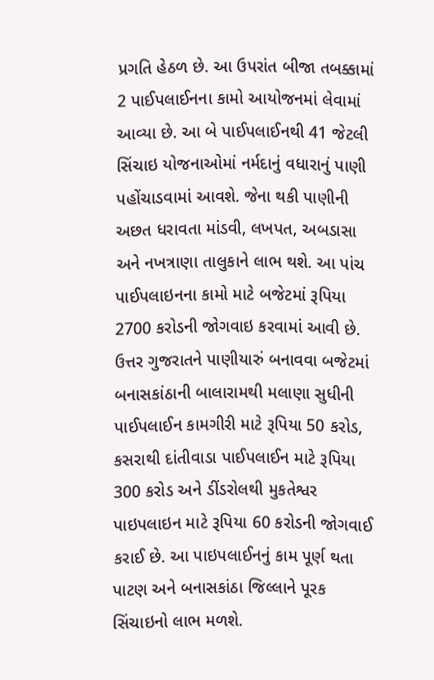પ્રગતિ હેઠળ છે. આ ઉપરાંત બીજા તબક્કામાં 2 પાઈપલાઈનના કામો આયોજનમાં લેવામાં આવ્યા છે. આ બે પાઈપલાઈનથી 41 જેટલી સિંચાઇ યોજનાઓમાં નર્મદાનું વધારાનું પાણી પહોંચાડવામાં આવશે. જેના થકી પાણીની અછત ધરાવતા માંડવી, લખપત, અબડાસા અને નખત્રાણા તાલુકાને લાભ થશે. આ પાંચ પાઈપલાઇનના કામો માટે બજેટમાં રૂપિયા 2700 કરોડની જોગવાઇ કરવામાં આવી છે.
ઉત્તર ગુજરાતને પાણીયારું બનાવવા બજેટમાં બનાસકાંઠાની બાલારામથી મલાણા સુધીની પાઈપલાઈન કામગીરી માટે રૂપિયા 50 કરોડ, કસરાથી દાંતીવાડા પાઈપલાઈન માટે રૂપિયા 300 કરોડ અને ડીંડરોલથી મુકતેશ્વર પાઇપલાઇન માટે રૂપિયા 60 કરોડની જોગવાઈ કરાઈ છે. આ પાઇપલાઈનનું કામ પૂર્ણ થતા પાટણ અને બનાસકાંઠા જિલ્લાને પૂરક સિંચાઇનો લાભ મળશે.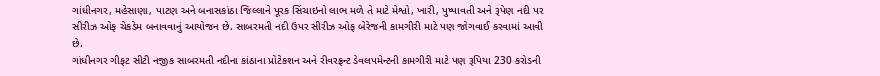ગાંધીનગર, મહેસાણા, પાટણ અને બનાસકાંઠા જિલ્લાને પૂરક સિંચાઇનો લાભ મળે તે માટે મેશ્વો, ખારી, પુષ્પાવતી અને રૂપેણ નદી પર સીરીઝ ઓફ ચેકડેમ બનાવવાનું આયોજન છે. સાબરમતી નદી ઉપર સીરીઝ ઓફ બેરેજની કામગીરી માટે પણ જોગવાઈ કરવામાં આવી છે.
ગાંધીનગર ગીફટ સીટી નજીક સાબરમતી નદીના કાંઠાના પ્રોટેકશન અને રીવરફ્રન્ટ ડેવલપમેન્ટની કામગીરી માટે પણ રૂપિયા 230 કરોડની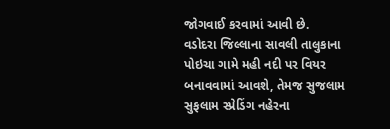જોગવાઈ કરવામાં આવી છે.
વડોદરા જિલ્લાના સાવલી તાલુકાના પોઇચા ગામે મહી નદી પર વિયર બનાવવામાં આવશે, તેમજ સુજલામ સુફલામ સ્પ્રેડિંગ નહેરના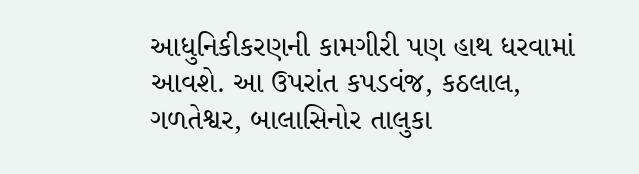આધુનિકીકરણની કામગીરી પણ હાથ ધરવામાં આવશે. આ ઉપરાંત કપડવંજ, કઠલાલ, ગળતેશ્વર, બાલાસિનોર તાલુકા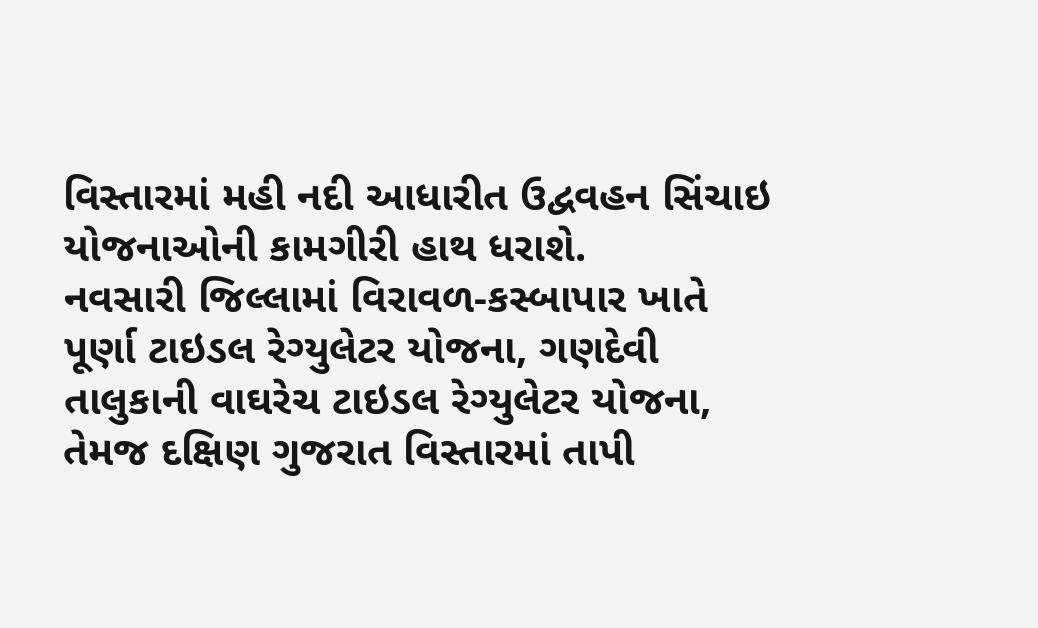વિસ્તારમાં મહી નદી આધારીત ઉદ્વવહન સિંચાઇ યોજનાઓની કામગીરી હાથ ધરાશે.
નવસારી જિલ્લામાં વિરાવળ-કસ્બાપાર ખાતે પૂર્ણા ટાઇડલ રેગ્યુલેટર યોજના, ગણદેવી તાલુકાની વાઘરેચ ટાઇડલ રેગ્યુલેટર યોજના, તેમજ દક્ષિણ ગુજરાત વિસ્તારમાં તાપી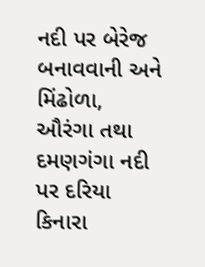નદી પર બેરેજ બનાવવાની અને મિંઢોળા, ઔરંગા તથા દમણગંગા નદી પર દરિયા કિનારા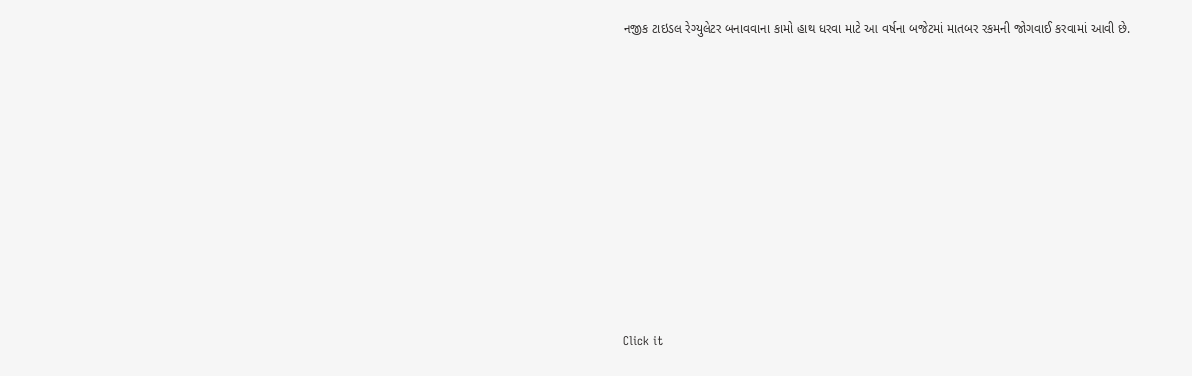નજીક ટાઇડલ રેગ્યુલેટર બનાવવાના કામો હાથ ધરવા માટે આ વર્ષના બજેટમાં માતબર રકમની જોગવાઈ કરવામાં આવી છે.












Click it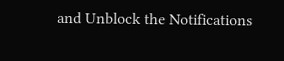and Unblock the Notifications